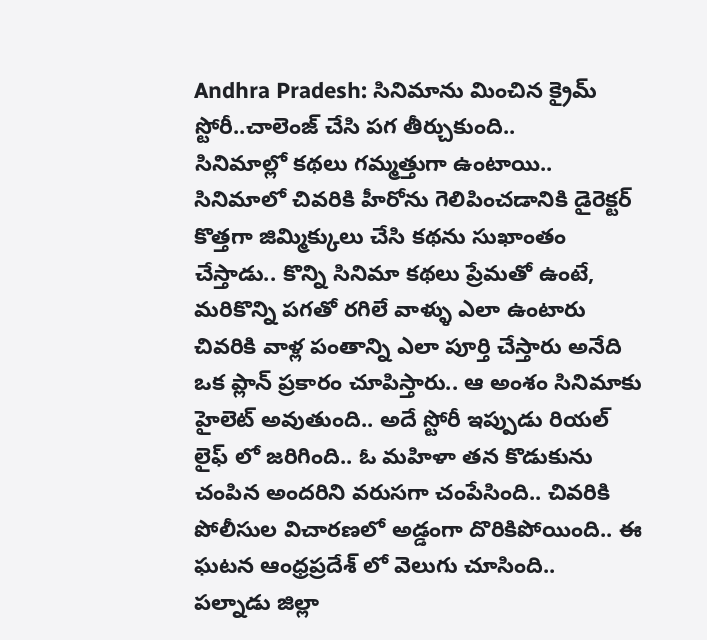Andhra Pradesh: సినిమాను మించిన క్రైమ్ స్టోరీ..చాలెంజ్ చేసి పగ తీర్చుకుంది..
సినిమాల్లో కథలు గమ్మత్తుగా ఉంటాయి.. సినిమాలో చివరికి హీరోను గెలిపించడానికి డైరెక్టర్ కొత్తగా జిమ్మిక్కులు చేసి కథను సుఖాంతం చేస్తాడు.. కొన్ని సినిమా కథలు ప్రేమతో ఉంటే, మరికొన్ని పగతో రగిలే వాళ్ళు ఎలా ఉంటారు చివరికి వాళ్ల పంతాన్ని ఎలా పూర్తి చేస్తారు అనేది ఒక ప్లాన్ ప్రకారం చూపిస్తారు.. ఆ అంశం సినిమాకు హైలెట్ అవుతుంది.. అదే స్టోరీ ఇప్పుడు రియల్ లైఫ్ లో జరిగింది.. ఓ మహిళా తన కొడుకును చంపిన అందరిని వరుసగా చంపేసింది.. చివరికి పోలీసుల విచారణలో అడ్డంగా దొరికిపోయింది.. ఈ ఘటన ఆంధ్రప్రదేశ్ లో వెలుగు చూసింది..
పల్నాడు జిల్లా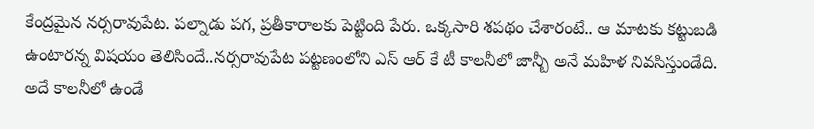కేంద్రమైన నర్సరావుపేట. పల్నాడు పగ, ప్రతీకారాలకు పెట్టింది పేరు. ఒక్కసారి శపథం చేశారంటే.. ఆ మాటకు కట్టుబడి ఉంటారన్న విషయం తెలిసిందే..నర్సరావుపేట పట్టణంలోని ఎస్ ఆర్ కే టీ కాలనీలో జాన్బీ అనే మహిళ నివసిస్తుండేది. అదే కాలనీలో ఉండే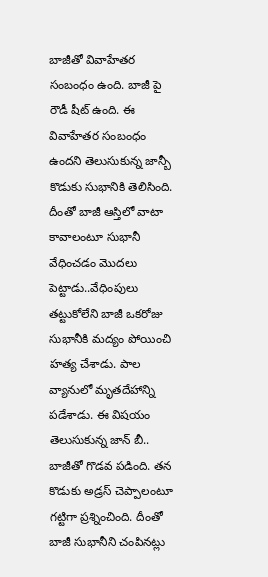బాజీతో వివాహేతర సంబంధం ఉంది. బాజీ పై రౌడీ షీట్ ఉంది. ఈ వివాహేతర సంబంధం ఉందని తెలుసుకున్న జాన్బీ కొడుకు సుభానికి తెలిసింది. దీంతో బాజీ ఆస్తిలో వాటా కావాలంటూ సుభానీ వేధించడం మొదలు పెట్టాడు..వేధింపులు తట్టుకోలేని బాజీ ఒకరోజు సుభానీకి మద్యం పోయించి హత్య చేశాడు. పాల వ్యానులో మృతదేహాన్ని పడేశాడు. ఈ విషయం తెలుసుకున్న జాన్ బీ.. బాజీతో గొడవ పడింది. తన కొడుకు అడ్రస్ చెప్పాలంటూ గట్టిగా ప్రశ్నించింది. దీంతో బాజీ సుభానీని చంపినట్లు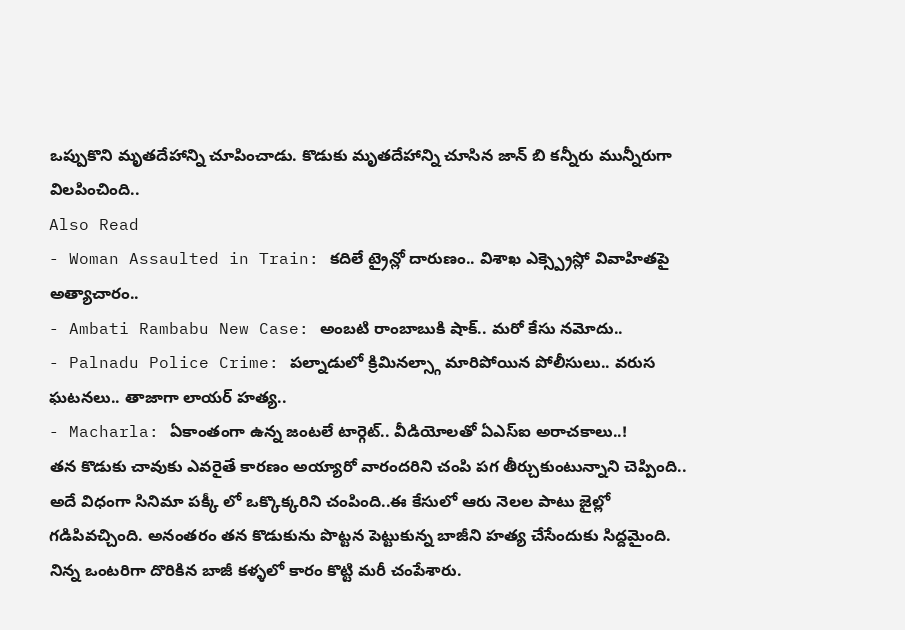ఒప్పుకొని మృతదేహాన్ని చూపించాడు. కొడుకు మృతదేహాన్ని చూసిన జాన్ బి కన్నీరు మున్నీరుగా విలపించింది..
Also Read
- Woman Assaulted in Train: కదిలే ట్రైన్లో దారుణం.. విశాఖ ఎక్స్ప్రెస్లో వివాహితపై అత్యాచారం..
- Ambati Rambabu New Case: అంబటి రాంబాబుకి షాక్.. మరో కేసు నమోదు..
- Palnadu Police Crime: పల్నాడులో క్రిమినల్స్గా మారిపోయిన పోలీసులు.. వరుస ఘటనలు.. తాజాగా లాయర్ హత్య..
- Macharla: ఏకాంతంగా ఉన్న జంటలే టార్గెట్.. వీడియోలతో ఏఎస్ఐ అరాచకాలు..!
తన కొడుకు చావుకు ఎవరైతే కారణం అయ్యారో వారందరిని చంపి పగ తీర్చుకుంటున్నాని చెప్పింది.. అదే విధంగా సినిమా పక్కీ లో ఒక్కొక్కరిని చంపింది..ఈ కేసులో ఆరు నెలల పాటు జైల్లో గడిపివచ్చింది. అనంతరం తన కొడుకును పొట్టన పెట్టుకున్న బాజీని హత్య చేసేందుకు సిద్దమైంది. నిన్న ఒంటరిగా దొరికిన బాజీ కళ్ళలో కారం కొట్టి మరీ చంపేశారు.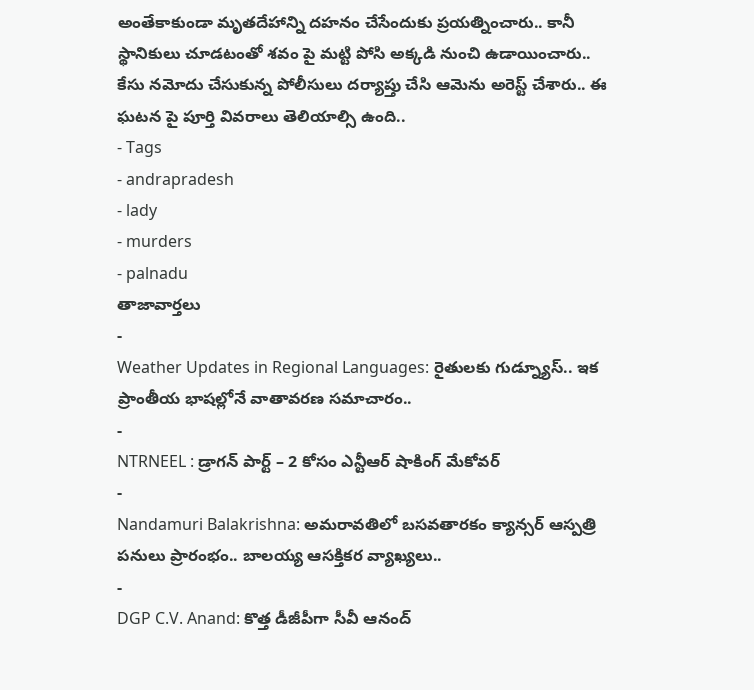అంతేకాకుండా మృతదేహాన్ని దహనం చేసేందుకు ప్రయత్నించారు.. కానీ స్థానికులు చూడటంతో శవం పై మట్టి పోసి అక్కడి నుంచి ఉడాయించారు.. కేసు నమోదు చేసుకున్న పోలీసులు దర్యాప్తు చేసి ఆమెను అరెస్ట్ చేశారు.. ఈ ఘటన పై పూర్తి వివరాలు తెలియాల్సి ఉంది..
- Tags
- andrapradesh
- lady
- murders
- palnadu
తాజావార్తలు
-
Weather Updates in Regional Languages: రైతులకు గుడ్న్యూస్.. ఇక ప్రాంతీయ భాషల్లోనే వాతావరణ సమాచారం..
-
NTRNEEL : డ్రాగన్ పార్ట్ – 2 కోసం ఎన్టీఆర్ షాకింగ్ మేకోవర్
-
Nandamuri Balakrishna: అమరావతిలో బసవతారకం క్యాన్సర్ ఆస్పత్రి పనులు ప్రారంభం.. బాలయ్య ఆసక్తికర వ్యాఖ్యలు..
-
DGP C.V. Anand: కొత్త డీజీపీగా సీవీ ఆనంద్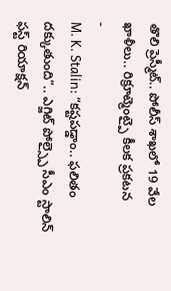తొలి ప్రెస్మీట్.. పోలీస్ శాఖలో 19 వేల ఖాళీలు.. రిక్రూట్మెంట్పై కీలక ప్రకటన
-
M. K. Stalin: “కష్టపడ్డాం.. ఫలితం దక్కుతుంది”.. ఎగ్జిట్ పోల్స్పై సీఎం స్టాలిన్ ఫస్ట్ రియాక్షన్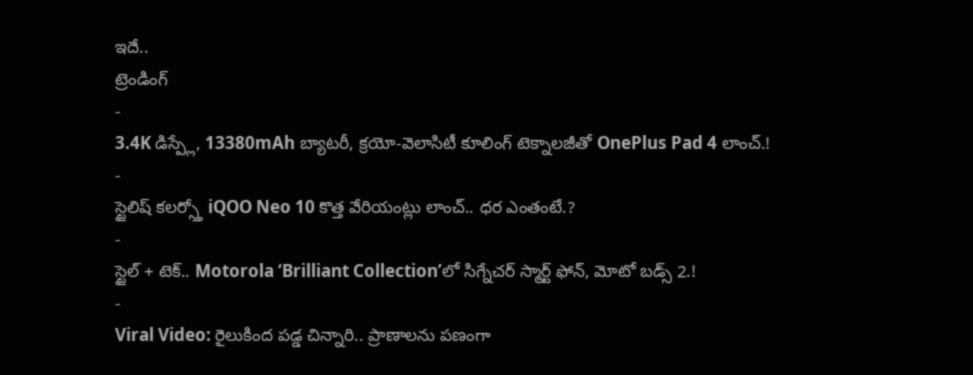ఇదే..
ట్రెండింగ్
-
3.4K డిస్ప్లే, 13380mAh బ్యాటరీ, క్రయో-వెలాసిటీ కూలింగ్ టెక్నాలజీతో OnePlus Pad 4 లాంచ్.!
-
స్టైలిష్ కలర్స్తో iQOO Neo 10 కొత్త వేరియంట్లు లాంచ్.. ధర ఎంతంటే.?
-
స్టైల్ + టెక్.. Motorola ‘Brilliant Collection’లో సిగ్నేచర్ స్మార్ట్ ఫోన్, మోటో బడ్స్ 2.!
-
Viral Video: రైలుకింద పడ్డ చిన్నారి.. ప్రాణాలను పణంగా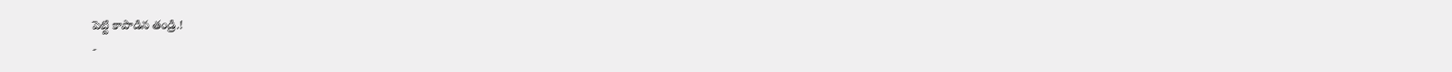పెట్టి కాపాడిన తండ్రి.!
-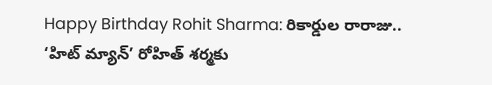Happy Birthday Rohit Sharma: రికార్డుల రారాజు.. ‘హిట్ మ్యాన్’ రోహిత్ శర్మకు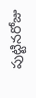పుట్టినరోజు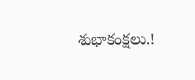శుభాకంక్షలు.!